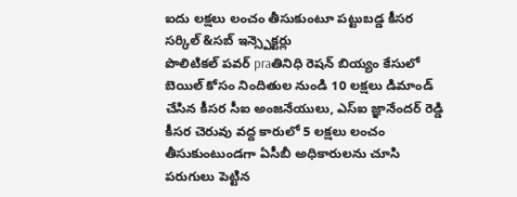ఐదు లక్షలు లంచం తీసుకుంటూ పట్టుబడ్డ కీసర సర్కిల్ &సబ్ ఇన్స్పెక్టర్లు
పొలిటికల్ పవర్ praతినిధి రెషన్ బియ్యం కేసులో బెయిల్ కోసం నిందితుల నుండి 10 లక్షలు డిమాండ్ చేసిన కీసర సీఐ అంజనేయులు, ఎస్ఐ జ్ఞానేందర్ రెడ్డి కీసర చెరువు వద్ద కారులో 5 లక్షలు లంచం తీసుకుంటుండగా ఏసీబీ అధికారులను చూసి పరుగులు పెట్టిన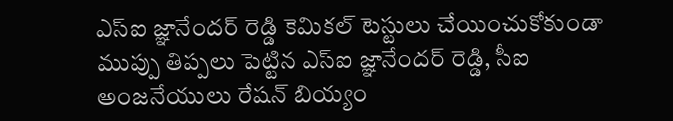ఎస్ఐ జ్ఞానేందర్ రెడ్డి కెమికల్ టెస్టులు చేయించుకోకుండా ముప్పు తిప్పలు పెట్టిన ఎస్ఐ జ్ఞానేందర్ రెడ్డి, సీఐ అంజనేయులు రేషన్ బియ్యం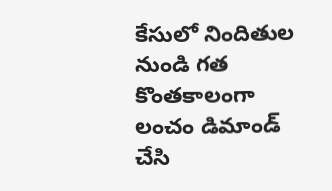కేసులో నిందితుల నుండి గత కొంతకాలంగా లంచం డిమాండ్ చేసి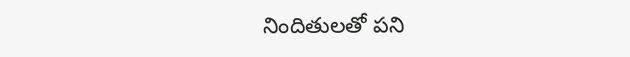నిందితులతో పని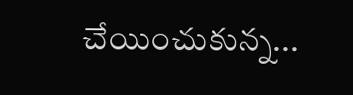చేయించుకున్న...